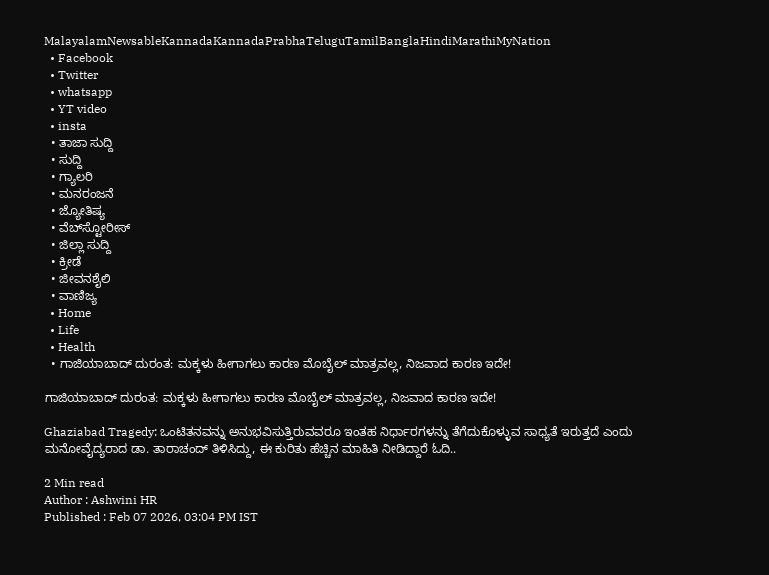MalayalamNewsableKannadaKannadaPrabhaTeluguTamilBanglaHindiMarathiMyNation
  • Facebook
  • Twitter
  • whatsapp
  • YT video
  • insta
  • ತಾಜಾ ಸುದ್ದಿ
  • ಸುದ್ದಿ
  • ಗ್ಯಾಲರಿ
  • ಮನರಂಜನೆ
  • ಜ್ಯೋತಿಷ್ಯ
  • ವೆಬ್‌ಸ್ಟೋರೀಸ್
  • ಜಿಲ್ಲಾ ಸುದ್ದಿ
  • ಕ್ರೀಡೆ
  • ಜೀವನಶೈಲಿ
  • ವಾಣಿಜ್ಯ
  • Home
  • Life
  • Health
  • ಗಾಜಿಯಾಬಾದ್ ದುರಂತ: ಮಕ್ಕಳು ಹೀಗಾಗಲು ಕಾರಣ ಮೊಬೈಲ್‌ ಮಾತ್ರವಲ್ಲ, ನಿಜವಾದ ಕಾರಣ ಇದೇ!

ಗಾಜಿಯಾಬಾದ್ ದುರಂತ: ಮಕ್ಕಳು ಹೀಗಾಗಲು ಕಾರಣ ಮೊಬೈಲ್‌ ಮಾತ್ರವಲ್ಲ, ನಿಜವಾದ ಕಾರಣ ಇದೇ!

Ghaziabad Tragedy: ಒಂಟಿತನವನ್ನು ಅನುಭವಿಸುತ್ತಿರುವವರೂ ಇಂತಹ ನಿರ್ಧಾರಗಳನ್ನು ತೆಗೆದುಕೊಳ್ಳುವ ಸಾಧ್ಯತೆ ಇರುತ್ತದೆ ಎಂದು ಮನೋವೈದ್ಯರಾದ ಡಾ. ತಾರಾಚಂದ್ ತಿಳಿಸಿದ್ದು, ಈ ಕುರಿತು ಹೆಚ್ಚಿನ ಮಾಹಿತಿ ನೀಡಿದ್ದಾರೆ ಓದಿ..

2 Min read
Author : Ashwini HR
Published : Feb 07 2026, 03:04 PM IST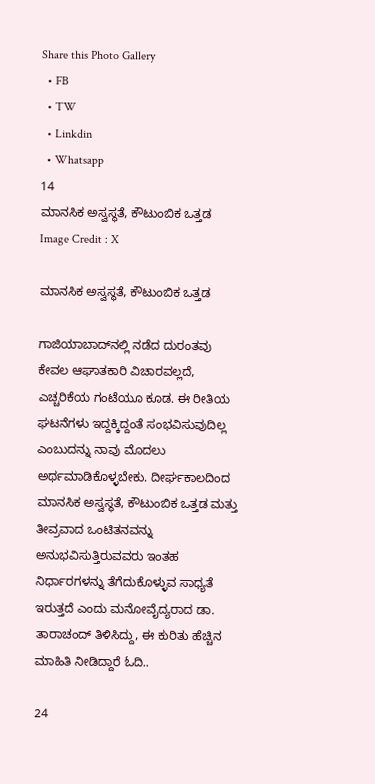Share this Photo Gallery
  • FB
  • TW
  • Linkdin
  • Whatsapp
14
ಮಾನಸಿಕ ಅಸ್ವಸ್ಥತೆ, ಕೌಟುಂಬಿಕ ಒತ್ತಡ
Image Credit : X

ಮಾನಸಿಕ ಅಸ್ವಸ್ಥತೆ, ಕೌಟುಂಬಿಕ ಒತ್ತಡ

ಗಾಜಿಯಾಬಾದ್‌ನಲ್ಲಿ ನಡೆದ ದುರಂತವು ಕೇವಲ ಆಘಾತಕಾರಿ ವಿಚಾರವಲ್ಲದೆ, ಎಚ್ಚರಿಕೆಯ ಗಂಟೆಯೂ ಕೂಡ. ಈ ರೀತಿಯ ಘಟನೆಗಳು ಇದ್ದಕ್ಕಿದ್ದಂತೆ ಸಂಭವಿಸುವುದಿಲ್ಲ ಎಂಬುದನ್ನು ನಾವು ಮೊದಲು ಅರ್ಥಮಾಡಿಕೊಳ್ಳಬೇಕು. ದೀರ್ಘಕಾಲದಿಂದ ಮಾನಸಿಕ ಅಸ್ವಸ್ಥತೆ, ಕೌಟುಂಬಿಕ ಒತ್ತಡ ಮತ್ತು ತೀವ್ರವಾದ ಒಂಟಿತನವನ್ನು ಅನುಭವಿಸುತ್ತಿರುವವರು ಇಂತಹ ನಿರ್ಧಾರಗಳನ್ನು ತೆಗೆದುಕೊಳ್ಳುವ ಸಾಧ್ಯತೆ ಇರುತ್ತದೆ ಎಂದು ಮನೋವೈದ್ಯರಾದ ಡಾ. ತಾರಾಚಂದ್ ತಿಳಿಸಿದ್ದು, ಈ ಕುರಿತು ಹೆಚ್ಚಿನ ಮಾಹಿತಿ ನೀಡಿದ್ದಾರೆ ಓದಿ..

24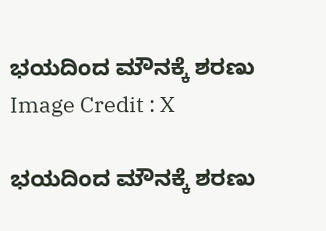ಭಯದಿಂದ ಮೌನಕ್ಕೆ ಶರಣು
Image Credit : X

ಭಯದಿಂದ ಮೌನಕ್ಕೆ ಶರಣು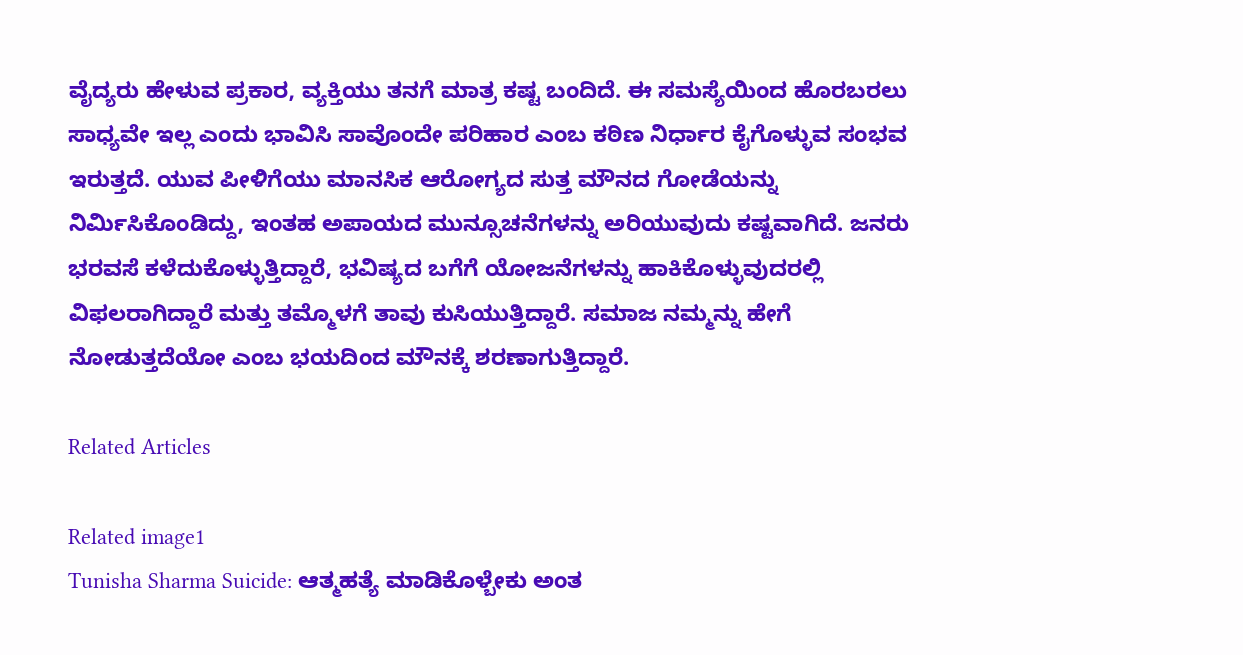ವೈದ್ಯರು ಹೇಳುವ ಪ್ರಕಾರ, ವ್ಯಕ್ತಿಯು ತನಗೆ ಮಾತ್ರ ಕಷ್ಟ ಬಂದಿದೆ. ಈ ಸಮಸ್ಯೆಯಿಂದ ಹೊರಬರಲು ಸಾಧ್ಯವೇ ಇಲ್ಲ ಎಂದು ಭಾವಿಸಿ ಸಾವೊಂದೇ ಪರಿಹಾರ ಎಂಬ ಕಠಿಣ ನಿರ್ಧಾರ ಕೈಗೊಳ್ಳುವ ಸಂಭವ ಇರುತ್ತದೆ. ಯುವ ಪೀಳಿಗೆಯು ಮಾನಸಿಕ ಆರೋಗ್ಯದ ಸುತ್ತ ಮೌನದ ಗೋಡೆಯನ್ನು ನಿರ್ಮಿಸಿಕೊಂಡಿದ್ದು, ಇಂತಹ ಅಪಾಯದ ಮುನ್ಸೂಚನೆಗಳನ್ನು ಅರಿಯುವುದು ಕಷ್ಟವಾಗಿದೆ. ಜನರು ಭರವಸೆ ಕಳೆದುಕೊಳ್ಳುತ್ತಿದ್ದಾರೆ, ಭವಿಷ್ಯದ ಬಗೆಗೆ ಯೋಜನೆಗಳನ್ನು ಹಾಕಿಕೊಳ್ಳುವುದರಲ್ಲಿ ವಿಫಲರಾಗಿದ್ದಾರೆ ಮತ್ತು ತಮ್ಮೊಳಗೆ ತಾವು ಕುಸಿಯುತ್ತಿದ್ದಾರೆ. ಸಮಾಜ ನಮ್ಮನ್ನು ಹೇಗೆ ನೋಡುತ್ತದೆಯೋ ಎಂಬ ಭಯದಿಂದ ಮೌನಕ್ಕೆ ಶರಣಾಗುತ್ತಿದ್ದಾರೆ.

Related Articles

Related image1
Tunisha Sharma Suicide: ಆತ್ಮಹತ್ಯೆ ಮಾಡಿಕೊಳ್ಬೇಕು ಅಂತ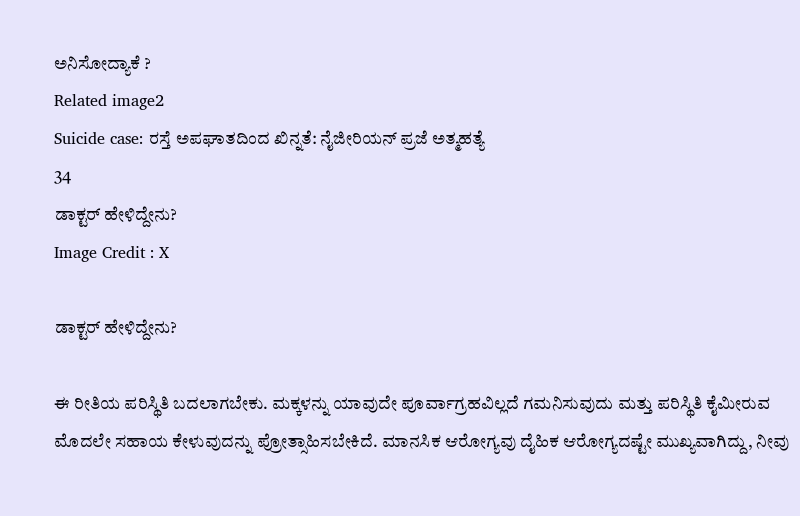ಅನಿಸೋದ್ಯಾಕೆ ?
Related image2
Suicide case: ರಸ್ತೆ ಅಪಘಾತದಿಂದ ಖಿನ್ನತೆ: ನೈಜೀರಿಯನ್‌ ಪ್ರಜೆ ಅತ್ಮಹತ್ಯೆ
34
ಡಾಕ್ಟರ್ ಹೇಳಿದ್ದೇನು?
Image Credit : X

ಡಾಕ್ಟರ್ ಹೇಳಿದ್ದೇನು?

ಈ ರೀತಿಯ ಪರಿಸ್ಥಿತಿ ಬದಲಾಗಬೇಕು. ಮಕ್ಕಳನ್ನು ಯಾವುದೇ ಪೂರ್ವಾಗ್ರಹವಿಲ್ಲದೆ ಗಮನಿಸುವುದು ಮತ್ತು ಪರಿಸ್ಥಿತಿ ಕೈಮೀರುವ ಮೊದಲೇ ಸಹಾಯ ಕೇಳುವುದನ್ನು ಪ್ರೋತ್ಸಾಹಿಸಬೇಕಿದೆ. ಮಾನಸಿಕ ಆರೋಗ್ಯವು ದೈಹಿಕ ಆರೋಗ್ಯದಷ್ಟೇ ಮುಖ್ಯವಾಗಿದ್ದು, ನೀವು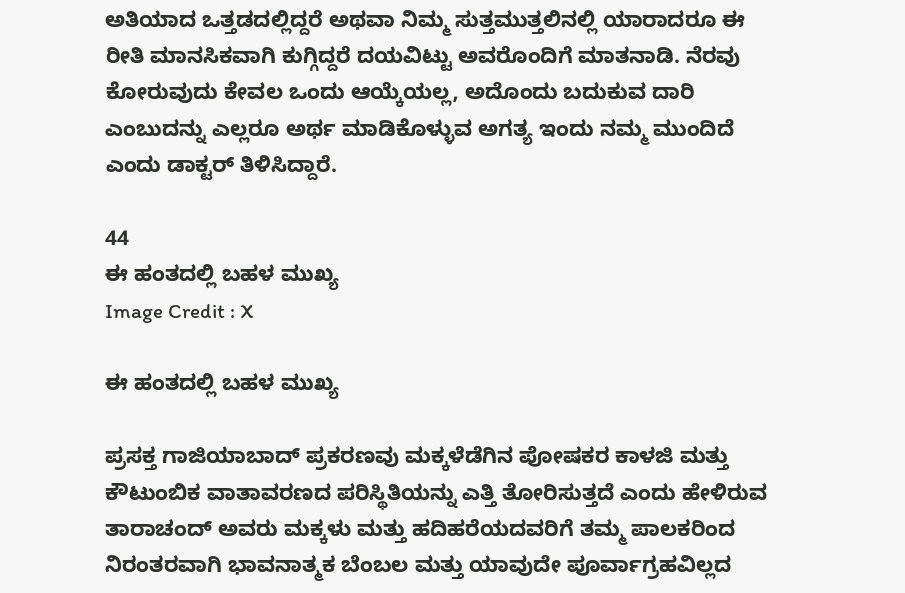ಅತಿಯಾದ ಒತ್ತಡದಲ್ಲಿದ್ದರೆ ಅಥವಾ ನಿಮ್ಮ ಸುತ್ತಮುತ್ತಲಿನಲ್ಲಿ ಯಾರಾದರೂ ಈ ರೀತಿ ಮಾನಸಿಕವಾಗಿ ಕುಗ್ಗಿದ್ದರೆ ದಯವಿಟ್ಟು ಅವರೊಂದಿಗೆ ಮಾತನಾಡಿ. ನೆರವು ಕೋರುವುದು ಕೇವಲ ಒಂದು ಆಯ್ಕೆಯಲ್ಲ, ಅದೊಂದು ಬದುಕುವ ದಾರಿ ಎಂಬುದನ್ನು ಎಲ್ಲರೂ ಅರ್ಥ ಮಾಡಿಕೊಳ್ಳುವ ಅಗತ್ಯ ಇಂದು ನಮ್ಮ ಮುಂದಿದೆ ಎಂದು ಡಾಕ್ಟರ್ ತಿಳಿಸಿದ್ದಾರೆ.

44
ಈ ಹಂತದಲ್ಲಿ ಬಹಳ ಮುಖ್ಯ
Image Credit : X

ಈ ಹಂತದಲ್ಲಿ ಬಹಳ ಮುಖ್ಯ

ಪ್ರಸಕ್ತ ಗಾಜಿಯಾಬಾದ್‌ ಪ್ರಕರಣವು ಮಕ್ಕಳೆಡೆಗಿನ ಪೋಷಕರ ಕಾಳಜಿ ಮತ್ತು ಕೌಟುಂಬಿಕ ವಾತಾವರಣದ ಪರಿಸ್ಥಿತಿಯನ್ನು ಎತ್ತಿ ತೋರಿಸುತ್ತದೆ ಎಂದು ಹೇಳಿರುವ ತಾರಾಚಂದ್ ಅವರು ಮಕ್ಕಳು ಮತ್ತು ಹದಿಹರೆಯದವರಿಗೆ ತಮ್ಮ ಪಾಲಕರಿಂದ ನಿರಂತರವಾಗಿ ಭಾವನಾತ್ಮಕ ಬೆಂಬಲ ಮತ್ತು ಯಾವುದೇ ಪೂರ್ವಾಗ್ರಹವಿಲ್ಲದ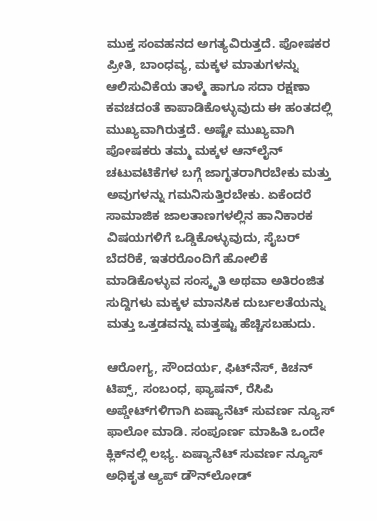ಮುಕ್ತ ಸಂವಹನದ ಅಗತ್ಯವಿರುತ್ತದೆ. ಪೋಷಕರ ಪ್ರೀತಿ, ಬಾಂಧವ್ಯ, ಮಕ್ಕಳ ಮಾತುಗಳನ್ನು ಆಲಿಸುವಿಕೆಯ ತಾಳ್ಮೆ ಹಾಗೂ ಸದಾ ರಕ್ಷಣಾ ಕವಚದಂತೆ ಕಾಪಾಡಿಕೊಳ್ಳುವುದು ಈ ಹಂತದಲ್ಲಿ ಮುಖ್ಯವಾಗಿರುತ್ತದೆ. ಅಷ್ಟೇ ಮುಖ್ಯವಾಗಿ ಪೋಷಕರು ತಮ್ಮ ಮಕ್ಕಳ ಆನ್‌ಲೈನ್ ಚಟುವಟಿಕೆಗಳ ಬಗ್ಗೆ ಜಾಗೃತರಾಗಿರಬೇಕು ಮತ್ತು ಅವುಗಳನ್ನು ಗಮನಿಸುತ್ತಿರಬೇಕು. ಏಕೆಂದರೆ ಸಾಮಾಜಿಕ ಜಾಲತಾಣಗಳಲ್ಲಿನ ಹಾನಿಕಾರಕ ವಿಷಯಗಳಿಗೆ ಒಡ್ಡಿಕೊಳ್ಳುವುದು, ಸೈಬರ್ ಬೆದರಿಕೆ, ಇತರರೊಂದಿಗೆ ಹೋಲಿಕೆ ಮಾಡಿಕೊಳ್ಳುವ ಸಂಸ್ಕೃತಿ ಅಥವಾ ಅತಿರಂಜಿತ ಸುದ್ದಿಗಳು ಮಕ್ಕಳ ಮಾನಸಿಕ ದುರ್ಬಲತೆಯನ್ನು ಮತ್ತು ಒತ್ತಡವನ್ನು ಮತ್ತಷ್ಟು ಹೆಚ್ಚಿಸಬಹುದು.

ಆರೋಗ್ಯ, ಸೌಂದರ್ಯ, ಫಿಟ್‌ನೆಸ್, ಕಿಚನ್ ಟಿಪ್ಸ್‌, ಸಂಬಂಧ, ಫ್ಯಾಷನ್, ರೆಸಿಪಿ ಅಪ್ಡೇಟ್‌ಗಳಿಗಾಗಿ ಏಷ್ಯಾನೆಟ್ ಸುವರ್ಣ ನ್ಯೂಸ್‌ ಫಾಲೋ ಮಾಡಿ. ಸಂಪೂರ್ಣ ಮಾಹಿತಿ ಒಂದೇ ಕ್ಲಿಕ್‌ನಲ್ಲಿ ಲಭ್ಯ. ಏಷ್ಯಾನೆಟ್ ಸುವರ್ಣ ನ್ಯೂಸ್ ಅಧಿಕೃತ ಆ್ಯಪ್ ಡೌನ್‌ಲೋಡ್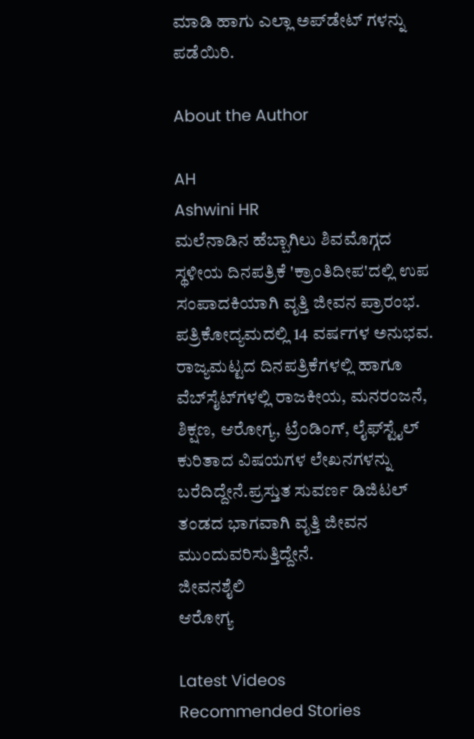ಮಾಡಿ ಹಾಗು ಎಲ್ಲಾ ಅಪ್‌ಡೇಟ್ ಗಳನ್ನು ಪಡೆಯಿರಿ.

About the Author

AH
Ashwini HR
ಮಲೆನಾಡಿನ ಹೆಬ್ಬಾಗಿಲು ಶಿವಮೊಗ್ಗದ ಸ್ಥಳೀಯ ದಿನಪತ್ರಿಕೆ 'ಕ್ರಾಂತಿದೀಪ'ದಲ್ಲಿ ಉಪ ಸಂಪಾದಕಿಯಾಗಿ ವೃತ್ತಿ ಜೀವನ ಪ್ರಾರಂಭ. ಪತ್ರಿಕೋದ್ಯಮದಲ್ಲಿ 14 ವರ್ಷಗಳ ಅನುಭವ. ರಾಜ್ಯಮಟ್ಟದ ದಿನಪತ್ರಿಕೆಗಳಲ್ಲಿ ಹಾಗೂ ವೆಬ್‌ಸೈಟ್‌ಗಳಲ್ಲಿ ರಾಜಕೀಯ, ಮನರಂಜನೆ, ಶಿಕ್ಷಣ, ಆರೋಗ್ಯ, ಟ್ರೆಂಡಿಂಗ್‌, ಲೈಫ್‌ಸ್ಟೈಲ್‌ ಕುರಿತಾದ ವಿಷಯಗಳ ಲೇಖನಗಳನ್ನು ಬರೆದಿದ್ದೇನೆ.ಪ್ರಸ್ತುತ ಸುವರ್ಣ ಡಿಜಿಟಲ್‌ ತಂಡದ ಭಾಗವಾಗಿ ವೃತ್ತಿ ಜೀವನ ಮುಂದುವರಿಸುತ್ತಿದ್ದೇನೆ.
ಜೀವನಶೈಲಿ
ಆರೋಗ್ಯ

Latest Videos
Recommended Stories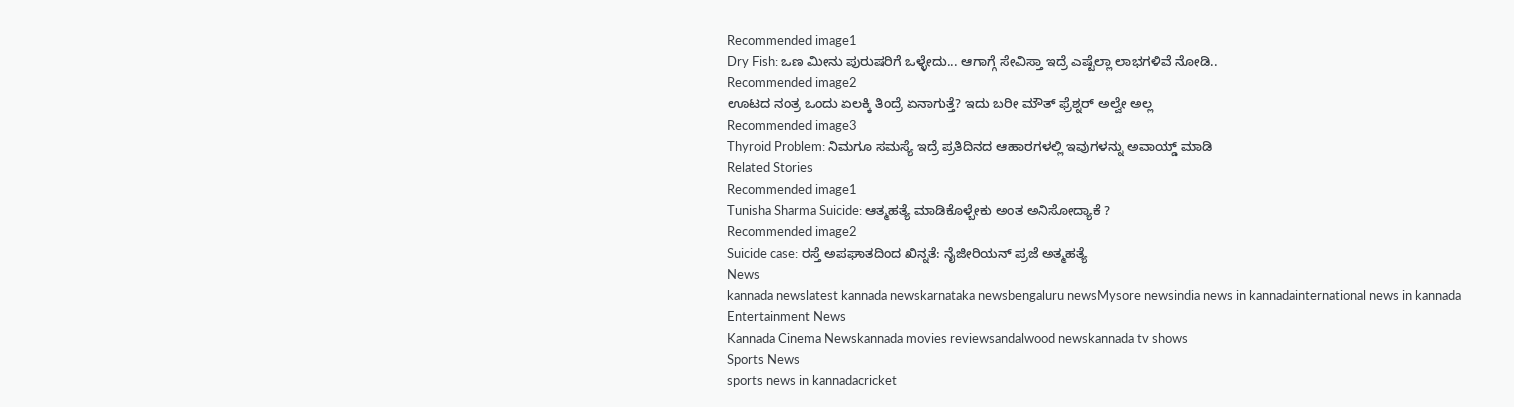Recommended image1
Dry Fish: ಒಣ ಮೀನು ಪುರುಷರಿಗೆ ಒಳ್ಳೇದು... ಆಗಾಗ್ಗೆ ಸೇವಿಸ್ತಾ ಇದ್ರೆ ಎಷ್ಟೆಲ್ಲಾ ಲಾಭಗಳಿವೆ ನೋಡಿ..
Recommended image2
ಊಟದ ನಂತ್ರ ಒಂದು ಏಲಕ್ಕಿ ತಿಂದ್ರೆ ಏನಾಗುತ್ತೆ? ಇದು ಬರೀ ಮೌತ್‌ ಫ್ರೆಶ್ನರ್‌ ಅಲ್ವೇ ಅಲ್ಲ
Recommended image3
Thyroid Problem: ನಿಮಗೂ ಸಮಸ್ಯೆ ಇದ್ರೆ ಪ್ರತಿದಿನದ ಆಹಾರಗಳಲ್ಲಿ ಇವುಗಳನ್ನು ಅವಾಯ್ಡ್ ಮಾಡಿ
Related Stories
Recommended image1
Tunisha Sharma Suicide: ಆತ್ಮಹತ್ಯೆ ಮಾಡಿಕೊಳ್ಬೇಕು ಅಂತ ಅನಿಸೋದ್ಯಾಕೆ ?
Recommended image2
Suicide case: ರಸ್ತೆ ಅಪಘಾತದಿಂದ ಖಿನ್ನತೆ: ನೈಜೀರಿಯನ್‌ ಪ್ರಜೆ ಅತ್ಮಹತ್ಯೆ
News
kannada newslatest kannada newskarnataka newsbengaluru newsMysore newsindia news in kannadainternational news in kannada
Entertainment News
Kannada Cinema Newskannada movies reviewsandalwood newskannada tv shows
Sports News
sports news in kannadacricket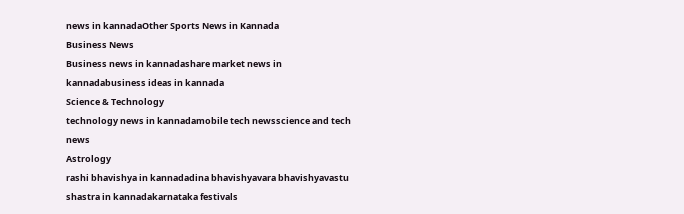news in kannadaOther Sports News in Kannada
Business News
Business news in kannadashare market news in kannadabusiness ideas in kannada
Science & Technology
technology news in kannadamobile tech newsscience and tech news
Astrology
rashi bhavishya in kannadadina bhavishyavara bhavishyavastu shastra in kannadakarnataka festivals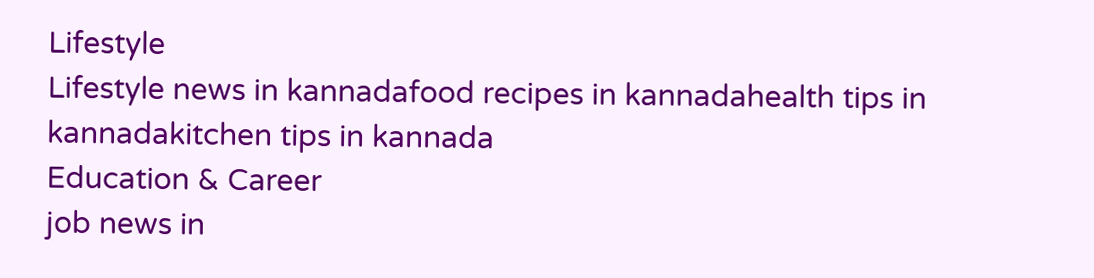Lifestyle
Lifestyle news in kannadafood recipes in kannadahealth tips in kannadakitchen tips in kannada
Education & Career
job news in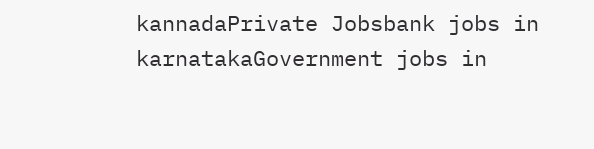kannadaPrivate Jobsbank jobs in karnatakaGovernment jobs in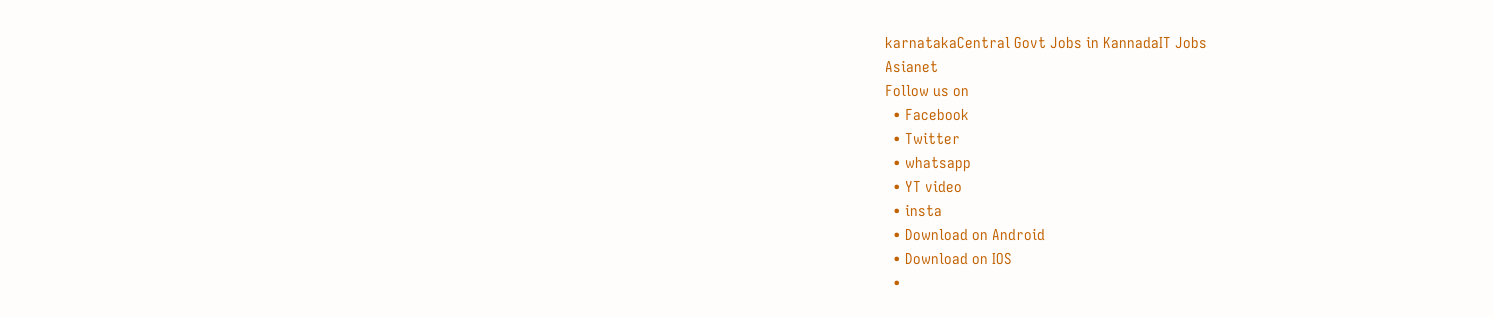karnatakaCentral Govt Jobs in KannadaIT Jobs
Asianet
Follow us on
  • Facebook
  • Twitter
  • whatsapp
  • YT video
  • insta
  • Download on Android
  • Download on IOS
  •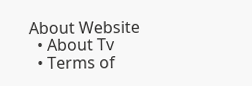About Website
  • About Tv
  • Terms of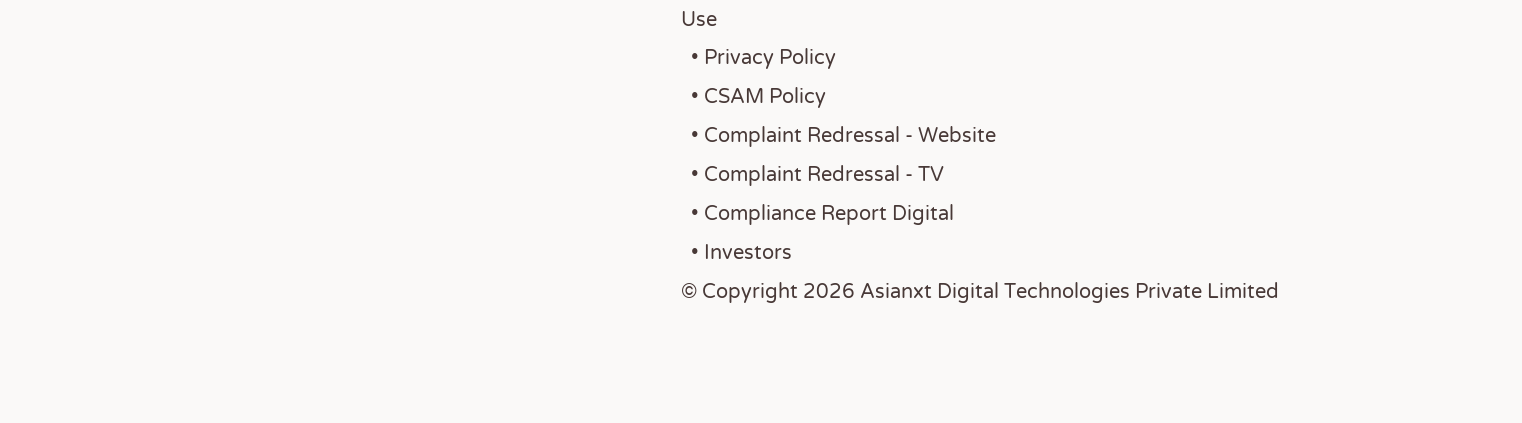Use
  • Privacy Policy
  • CSAM Policy
  • Complaint Redressal - Website
  • Complaint Redressal - TV
  • Compliance Report Digital
  • Investors
© Copyright 2026 Asianxt Digital Technologies Private Limited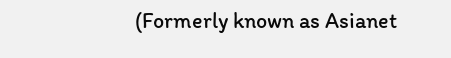(Formerly known as Asianet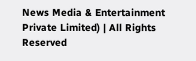News Media & Entertainment Private Limited) | All Rights Reserved